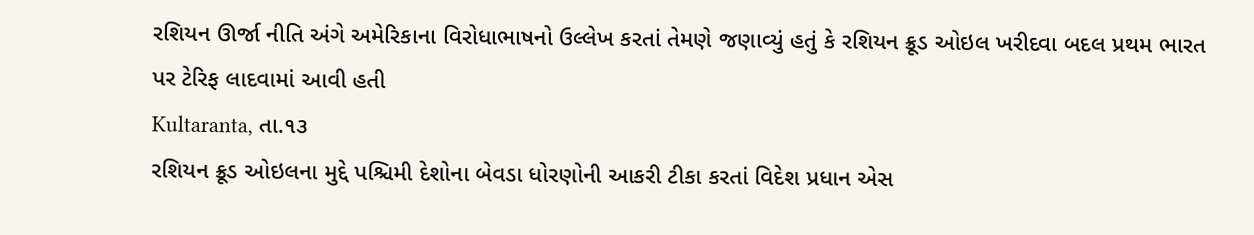રશિયન ઊર્જા નીતિ અંગે અમેરિકાના વિરોધાભાષનો ઉલ્લેખ કરતાં તેમણે જણાવ્યું હતું કે રશિયન ક્રૂડ ઓઇલ ખરીદવા બદલ પ્રથમ ભારત પર ટેરિફ લાદવામાં આવી હતી
Kultaranta, તા.૧૩
રશિયન ક્રૂડ ઓઇલના મુદ્દે પશ્ચિમી દેશોના બેવડા ધોરણોની આકરી ટીકા કરતાં વિદેશ પ્રધાન એસ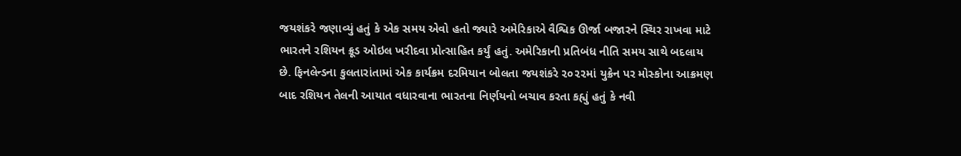જયશંકરે જણાવ્યું હતું કે એક સમય એવો હતો જ્યારે અમેરિકાએ વૈશ્વિક ઊર્જા બજારને સ્થિર રાખવા માટે ભારતને રશિયન ક્રૂડ ઓઇલ ખરીદવા પ્રોત્સાહિત કર્યું હતું. અમેરિકાની પ્રતિબંધ નીતિ સમય સાથે બદલાય છે. ફિનલેન્ડના કુલતારાંતામાં એક કાર્યક્રમ દરમિયાન બોલતા જયશંકરે ૨૦૨૨માં યુક્રેન પર મોસ્કોના આક્રમણ બાદ રશિયન તેલની આયાત વધારવાના ભારતના નિર્ણયનો બચાવ કરતા કહ્યું હતું કે નવી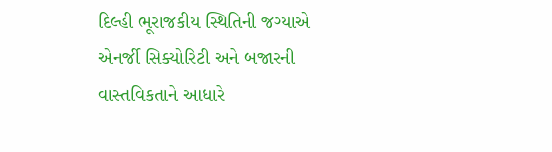દિલ્હી ભૂરાજકીય સ્થિતિની જગ્યાએ એનર્જી સિક્યોરિટી અને બજારની વાસ્તવિકતાને આધારે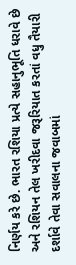નિર્ણય કરે છે. ભારત રશિયા પ્રત્યે સહાનુભૂતિ ધરાવે છે અને રશિયન તેલ ખરીદવા જરૂરિયાત કરતાં વધુ તૈયારી દર્શાવે તેવા સવાલના જવાબમાં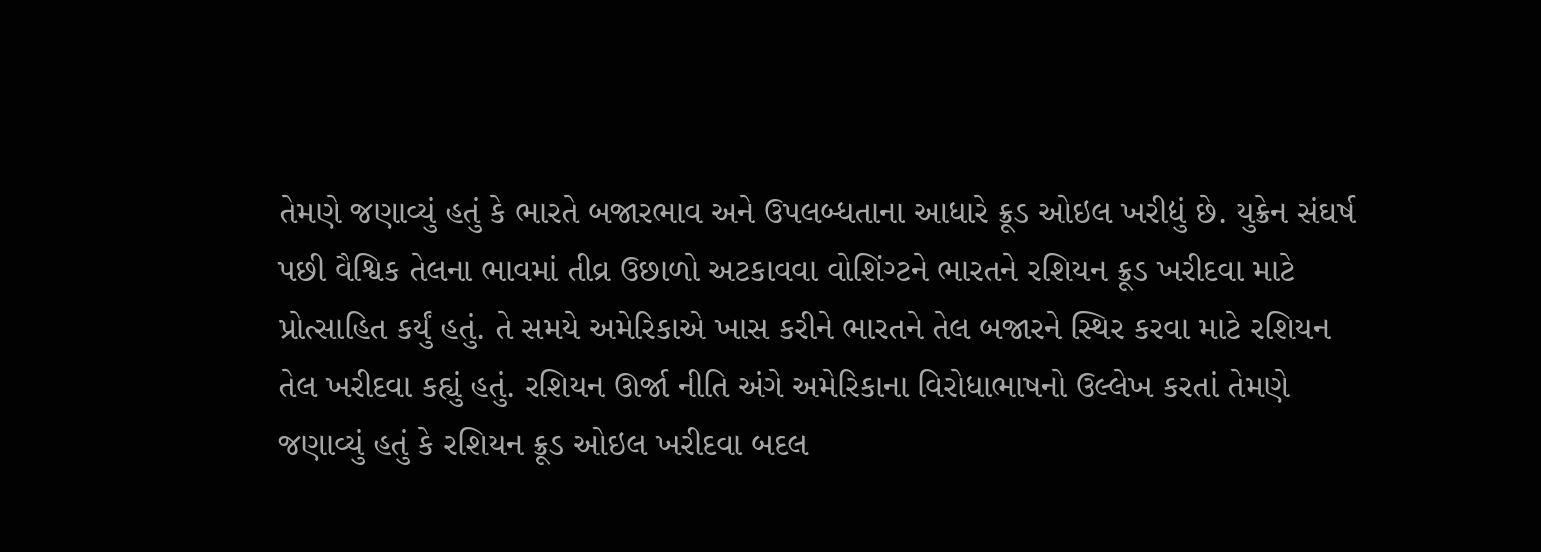તેમણે જણાવ્યું હતું કે ભારતે બજારભાવ અને ઉપલબ્ધતાના આધારે ક્રૂડ ઓઇલ ખરીદ્યું છે. યુક્રેન સંઘર્ષ પછી વૈશ્વિક તેલના ભાવમાં તીવ્ર ઉછાળો અટકાવવા વોશિંગ્ટને ભારતને રશિયન ક્રૂડ ખરીદવા માટે પ્રોત્સાહિત કર્યું હતું. તે સમયે અમેરિકાએ ખાસ કરીને ભારતને તેલ બજારને સ્થિર કરવા માટે રશિયન તેલ ખરીદવા કહ્યું હતું. રશિયન ઊર્જા નીતિ અંગે અમેરિકાના વિરોધાભાષનો ઉલ્લેખ કરતાં તેમણે જણાવ્યું હતું કે રશિયન ક્રૂડ ઓઇલ ખરીદવા બદલ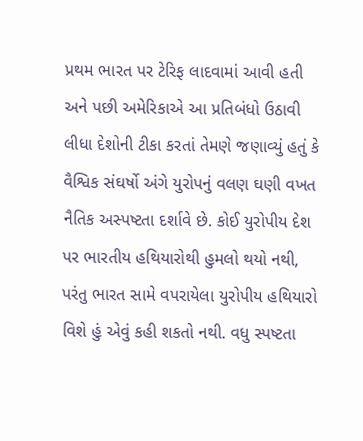પ્રથમ ભારત પર ટેરિફ લાદવામાં આવી હતી અને પછી અમેરિકાએ આ પ્રતિબંધો ઉઠાવી લીધા દેશોની ટીકા કરતાં તેમણે જણાવ્યું હતું કે વૈશ્વિક સંઘર્ષો અંગે યુરોપનું વલણ ઘણી વખત નૈતિક અસ્પષ્ટતા દર્શાવે છે. કોઈ યુરોપીય દેશ પર ભારતીય હથિયારોથી હુમલો થયો નથી, પરંતુ ભારત સામે વપરાયેલા યુરોપીય હથિયારો વિશે હું એવું કહી શકતો નથી. વધુ સ્પષ્ટતા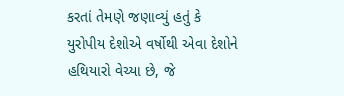કરતાં તેમણે જણાવ્યું હતું કે યુરોપીય દેશોએ વર્ષોથી એવા દેશોને હથિયારો વેચ્યા છે, જે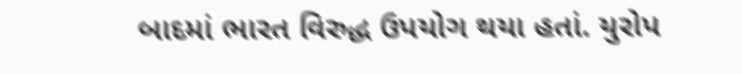બાદમાં ભારત વિરુદ્ધ ઉપયોગ થયા હતાં. યુરોપ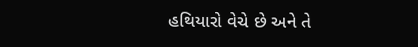હથિયારો વેચે છે અને તે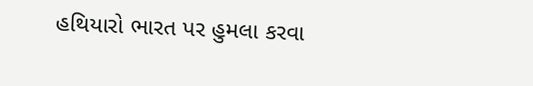હથિયારો ભારત પર હુમલા કરવા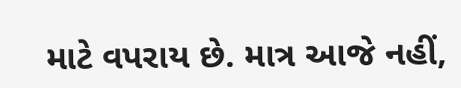માટે વપરાય છે. માત્ર આજે નહીં,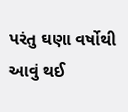પરંતુ ઘણા વર્ષોથી આવું થઈ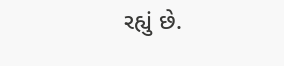રહ્યું છે.